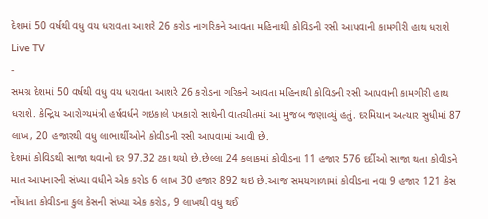દેશમાં 50 વર્ષથી વધુ વય ધરાવતા આશરે 26 કરોડ નાગરિકને આવતા મહિનાથી કોવિડની રસી આપવાની કામગીરી હાથ ધરાશે
Live TV
-
સમગ્ર દેશમાં 50 વર્ષથી વધુ વય ધરાવતા આશરે 26 કરોડના ગરિકને આવતા મહિનાથી કોવિડની રસી આપવાની કામગીરી હાથ ધરાશે. કેન્દ્રિય આરોગ્યમંત્રી હર્ષવર્ધને ગઇકાલે પત્રકારો સાથેની વાતચીતમાં આ મુજબ જણાવ્યું હતું. દરમિયાન અત્યાર સુધીમાં 87 લાખ, 20 હજારથી વધુ લાભાર્થીઓને કોવીડની રસી આપવામાં આવી છે.
દેશમાં કોવિડથી સાજા થવાનો દર 97.32 ટકા થયો છે.છેલ્લા 24 કલાકમાં કોવીડના 11 હજાર 576 દર્દીઓ સાજા થતા કોવીડને માત આપનારની સંખ્યા વધીને એક કરોડ 6 લાખ 30 હજાર 892 થઇ છે.આજ સમયગાળામાં કોવીડના નવા 9 હજાર 121 કેસ નોંધાતા કોવીડના કુલ કેસની સંખ્યા એક કરોડ, 9 લાખથી વધુ થઈ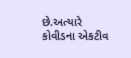છે.અત્યારે કોવીડના એકટીવ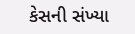કેસની સંખ્યા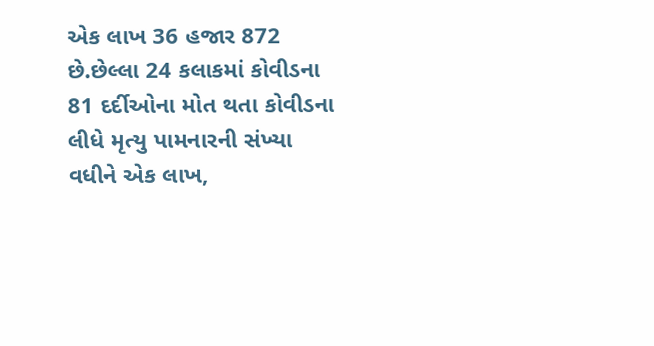એક લાખ 36 હજાર 872 છે.છેલ્લા 24 કલાકમાં કોવીડના 81 દર્દીઓના મોત થતા કોવીડના લીધે મૃત્યુ પામનારની સંખ્યા વધીને એક લાખ,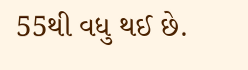55થી વધુ થઈ છે.